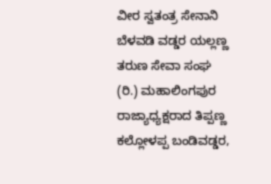ವೀರ ಸ್ವತಂತ್ರ ಸೇನಾನಿ ಬೆಳವಡಿ ವಡ್ಡರ ಯಲ್ಲಣ್ಣ ತರುಣ ಸೇವಾ ಸಂಘ (ರಿ.) ಮಹಾಲಿಂಗಪುರ ರಾಜ್ಯಾಧ್ಯಕ್ಷರಾದ ತಿಪ್ಪಣ್ಣ ಕಲ್ಲೋಳಪ್ಪ ಬಂಡಿವಡ್ಡರ,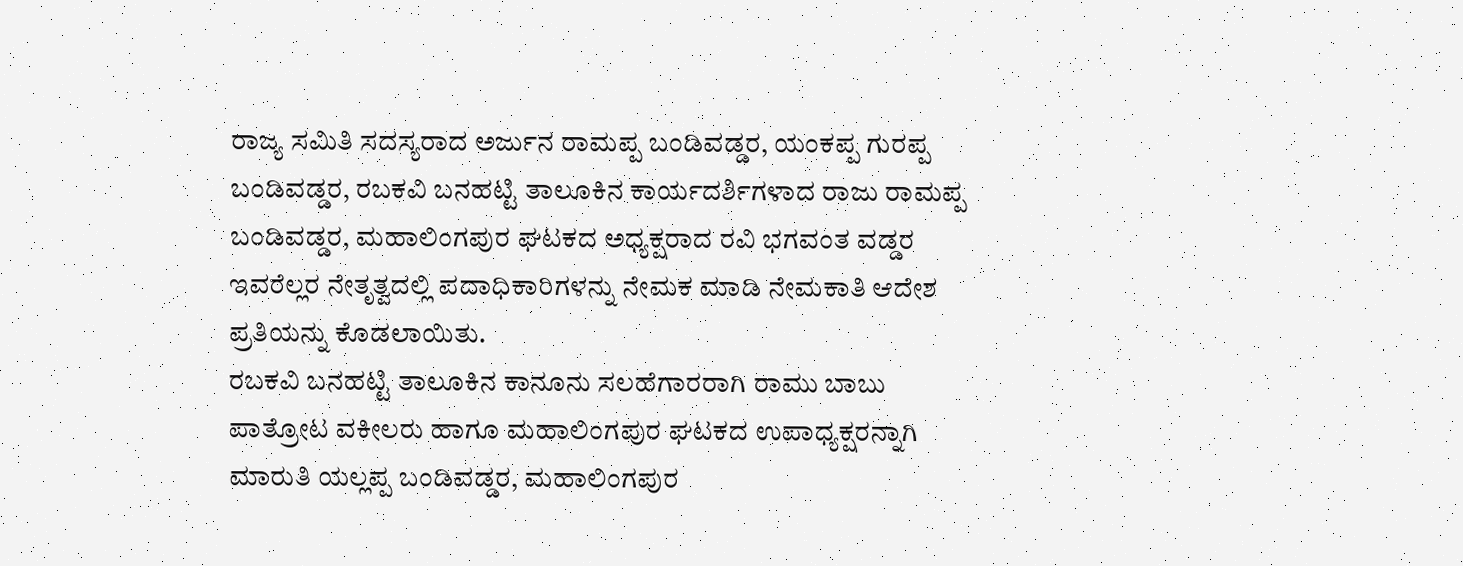ರಾಜ್ಯ ಸಮಿತಿ ಸದಸ್ಯರಾದ ಅರ್ಜುನ ರಾಮಪ್ಪ ಬಂಡಿವಡ್ಡರ, ಯಂಕಪ್ಪ ಗುರಪ್ಪ ಬಂಡಿವಡ್ಡರ, ರಬಕವಿ ಬನಹಟ್ಟಿ ತಾಲೂಕಿನ ಕಾರ್ಯದರ್ಶಿಗಳಾದ ರಾಜು ರಾಮಪ್ಪ ಬಂಡಿವಡ್ಡರ, ಮಹಾಲಿಂಗಪುರ ಘಟಕದ ಅಧ್ಯಕ್ಷರಾದ ರವಿ ಭಗವಂತ ವಡ್ಡರ ಇವರೆಲ್ಲರ ನೇತೃತ್ವದಲ್ಲಿ ಪದಾಧಿಕಾರಿಗಳನ್ನು ನೇಮಕ ಮಾಡಿ ನೇಮಕಾತಿ ಆದೇಶ ಪ್ರತಿಯನ್ನು ಕೊಡಲಾಯಿತು.
ರಬಕವಿ ಬನಹಟ್ಟಿ ತಾಲೂಕಿನ ಕಾನೂನು ಸಲಹೆಗಾರರಾಗಿ ರಾಮು ಬಾಬು ಪಾತ್ರೋಟ ವಕೀಲರು ಹಾಗೂ ಮಹಾಲಿಂಗಪುರ ಘಟಕದ ಉಪಾಧ್ಯಕ್ಷರನ್ನಾಗಿ ಮಾರುತಿ ಯಲ್ಲಪ್ಪ ಬಂಡಿವಡ್ಡರ, ಮಹಾಲಿಂಗಪುರ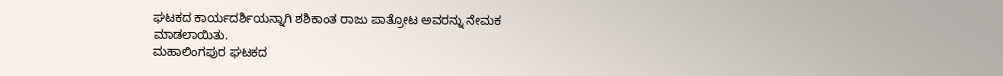ಘಟಕದ ಕಾರ್ಯದರ್ಶಿಯನ್ನಾಗಿ ಶಶಿಕಾಂತ ರಾಜು ಪಾತ್ರೋಟ ಅವರನ್ನು ನೇಮಕ ಮಾಡಲಾಯಿತು.
ಮಹಾಲಿಂಗಪುರ ಘಟಕದ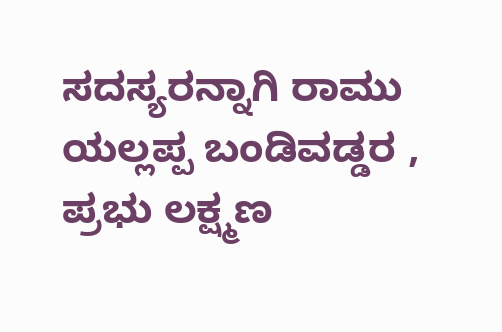ಸದಸ್ಯರನ್ನಾಗಿ ರಾಮು ಯಲ್ಲಪ್ಪ ಬಂಡಿವಡ್ಡರ , ಪ್ರಭು ಲಕ್ಷ್ಮಣ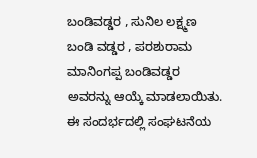ಬಂಡಿವಡ್ಡರ , ಸುನಿಲ ಲಕ್ಷ್ಮಣ ಬಂಡಿ ವಡ್ಡರ , ಪರಶುರಾಮ ಮಾನಿಂಗಪ್ಪ ಬಂಡಿವಡ್ಡರ ಅವರನ್ನು ಆಯ್ಕೆ ಮಾಡಲಾಯಿತು.
ಈ ಸಂದರ್ಭದಲ್ಲಿ ಸಂಘಟನೆಯ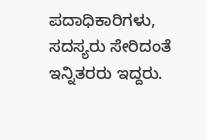ಪದಾಧಿಕಾರಿಗಳು, ಸದಸ್ಯರು ಸೇರಿದಂತೆ ಇನ್ನಿತರರು ಇದ್ದರು.